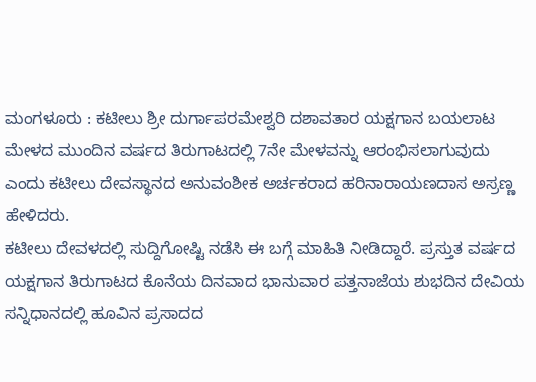ಮಂಗಳೂರು : ಕಟೀಲು ಶ್ರೀ ದುರ್ಗಾಪರಮೇಶ್ವರಿ ದಶಾವತಾರ ಯಕ್ಷಗಾನ ಬಯಲಾಟ ಮೇಳದ ಮುಂದಿನ ವರ್ಷದ ತಿರುಗಾಟದಲ್ಲಿ 7ನೇ ಮೇಳವನ್ನು ಆರಂಭಿಸಲಾಗುವುದು ಎಂದು ಕಟೀಲು ದೇವಸ್ಥಾನದ ಅನುವಂಶೀಕ ಅರ್ಚಕರಾದ ಹರಿನಾರಾಯಣದಾಸ ಅಸ್ರಣ್ಣ ಹೇಳಿದರು.
ಕಟೀಲು ದೇವಳದಲ್ಲಿ ಸುದ್ದಿಗೋಷ್ಟಿ ನಡೆಸಿ ಈ ಬಗ್ಗೆ ಮಾಹಿತಿ ನೀಡಿದ್ದಾರೆ. ಪ್ರಸ್ತುತ ವರ್ಷದ ಯಕ್ಷಗಾನ ತಿರುಗಾಟದ ಕೊನೆಯ ದಿನವಾದ ಭಾನುವಾರ ಪತ್ತನಾಜೆಯ ಶುಭದಿನ ದೇವಿಯ ಸನ್ನಿಧಾನದಲ್ಲಿ ಹೂವಿನ ಪ್ರಸಾದದ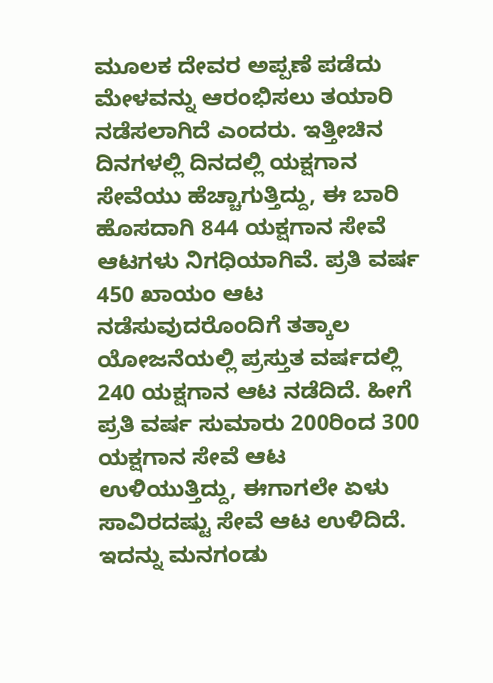ಮೂಲಕ ದೇವರ ಅಪ್ಪಣೆ ಪಡೆದು ಮೇಳವನ್ನು ಆರಂಭಿಸಲು ತಯಾರಿ ನಡೆಸಲಾಗಿದೆ ಎಂದರು. ಇತ್ತೀಚಿನ ದಿನಗಳಲ್ಲಿ ದಿನದಲ್ಲಿ ಯಕ್ಷಗಾನ ಸೇವೆಯು ಹೆಚ್ಚಾಗುತ್ತಿದ್ದು, ಈ ಬಾರಿ ಹೊಸದಾಗಿ 844 ಯಕ್ಷಗಾನ ಸೇವೆ ಆಟಗಳು ನಿಗಧಿಯಾಗಿವೆ. ಪ್ರತಿ ವರ್ಷ 450 ಖಾಯಂ ಆಟ ನಡೆಸುವುದರೊಂದಿಗೆ ತತ್ಕಾಲ ಯೋಜನೆಯಲ್ಲಿ ಪ್ರಸ್ತುತ ವರ್ಷದಲ್ಲಿ 240 ಯಕ್ಷಗಾನ ಆಟ ನಡೆದಿದೆ. ಹೀಗೆ ಪ್ರತಿ ವರ್ಷ ಸುಮಾರು 200ರಿಂದ 300 ಯಕ್ಷಗಾನ ಸೇವೆ ಆಟ ಉಳಿಯುತ್ತಿದ್ದು, ಈಗಾಗಲೇ ಏಳು ಸಾವಿರದಷ್ಟು ಸೇವೆ ಆಟ ಉಳಿದಿದೆ. ಇದನ್ನು ಮನಗಂಡು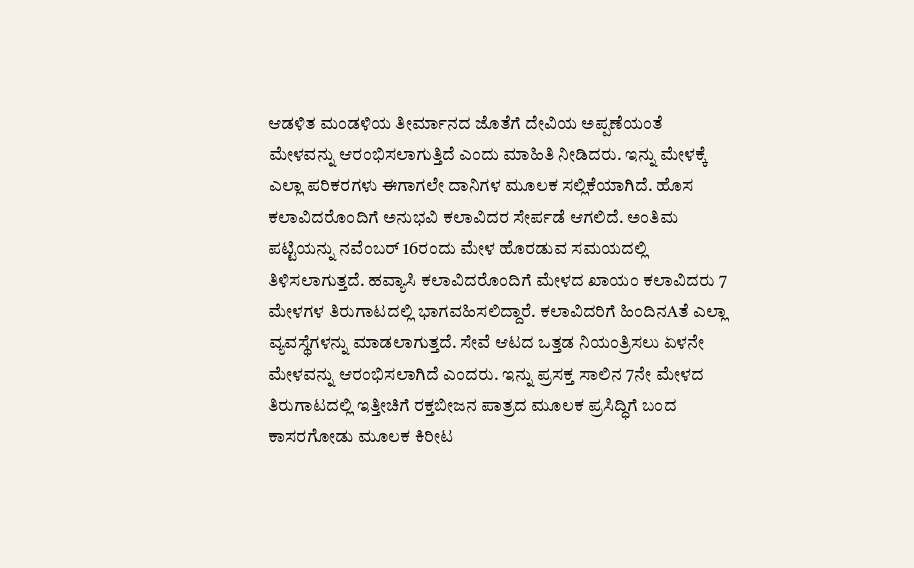ಆಡಳಿತ ಮಂಡಳಿಯ ತೀರ್ಮಾನದ ಜೊತೆಗೆ ದೇವಿಯ ಅಪ್ಪಣೆಯಂತೆ ಮೇಳವನ್ನು ಆರಂಭಿಸಲಾಗುತ್ತಿದೆ ಎಂದು ಮಾಹಿತಿ ನೀಡಿದರು. ಇನ್ನು ಮೇಳಕ್ಕೆ ಎಲ್ಲಾ ಪರಿಕರಗಳು ಈಗಾಗಲೇ ದಾನಿಗಳ ಮೂಲಕ ಸಲ್ಲಿಕೆಯಾಗಿದೆ. ಹೊಸ ಕಲಾವಿದರೊಂದಿಗೆ ಅನುಭವಿ ಕಲಾವಿದರ ಸೇರ್ಪಡೆ ಆಗಲಿದೆ. ಅಂತಿಮ ಪಟ್ಟಿಯನ್ನು ನವೆಂಬರ್ 16ರಂದು ಮೇಳ ಹೊರಡುವ ಸಮಯದಲ್ಲಿ ತಿಳಿಸಲಾಗುತ್ತದೆ. ಹವ್ಯಾಸಿ ಕಲಾವಿದರೊಂದಿಗೆ ಮೇಳದ ಖಾಯಂ ಕಲಾವಿದರು 7 ಮೇಳಗಳ ತಿರುಗಾಟದಲ್ಲಿ ಭಾಗವಹಿಸಲಿದ್ದಾರೆ. ಕಲಾವಿದರಿಗೆ ಹಿಂದಿನAತೆ ಎಲ್ಲಾ ವ್ಯವಸ್ಥೆಗಳನ್ನು ಮಾಡಲಾಗುತ್ತದೆ. ಸೇವೆ ಆಟದ ಒತ್ತಡ ನಿಯಂತ್ರಿಸಲು ಏಳನೇ ಮೇಳವನ್ನು ಆರಂಭಿಸಲಾಗಿದೆ ಎಂದರು. ಇನ್ನು ಪ್ರಸಕ್ತ ಸಾಲಿನ 7ನೇ ಮೇಳದ ತಿರುಗಾಟದಲ್ಲಿ ಇತ್ತೀಚಿಗೆ ರಕ್ತಬೀಜನ ಪಾತ್ರದ ಮೂಲಕ ಪ್ರಸಿದ್ಧಿಗೆ ಬಂದ ಕಾಸರಗೋಡು ಮೂಲಕ ಕಿರೀಟ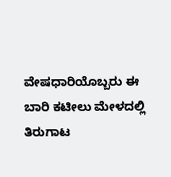ವೇಷಧಾರಿಯೊಬ್ಬರು ಈ ಬಾರಿ ಕಟೀಲು ಮೇಳದಲ್ಲಿ ತಿರುಗಾಟ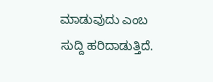ಮಾಡುವುದು ಎಂಬ ಸುದ್ದಿ ಹರಿದಾಡುತ್ತಿದೆ.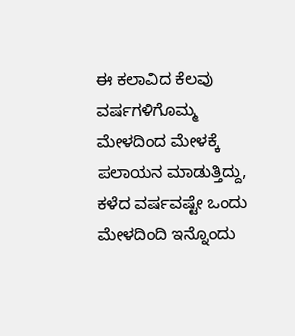ಈ ಕಲಾವಿದ ಕೆಲವು ವರ್ಷಗಳಿಗೊಮ್ಮ ಮೇಳದಿಂದ ಮೇಳಕ್ಕೆ ಪಲಾಯನ ಮಾಡುತ್ತಿದ್ದು, ಕಳೆದ ವರ್ಷವಷ್ಟೇ ಒಂದು ಮೇಳದಿಂದಿ ಇನ್ನೊಂದು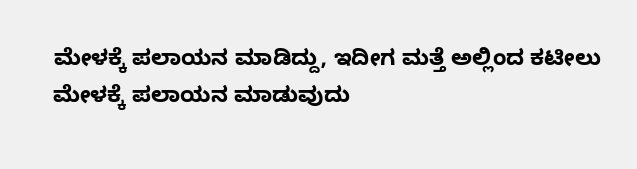ಮೇಳಕ್ಕೆ ಪಲಾಯನ ಮಾಡಿದ್ದು, ಇದೀಗ ಮತ್ತೆ ಅಲ್ಲಿಂದ ಕಟೀಲು ಮೇಳಕ್ಕೆ ಪಲಾಯನ ಮಾಡುವುದು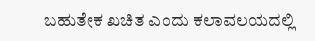ಬಹುತೇಕ ಖಚಿತ ಎಂದು ಕಲಾವಲಯದಲ್ಲಿ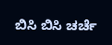ಬಿಸಿ ಬಿಸಿ ಚರ್ಚೆ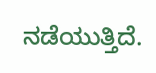ನಡೆಯುತ್ತಿದೆ.